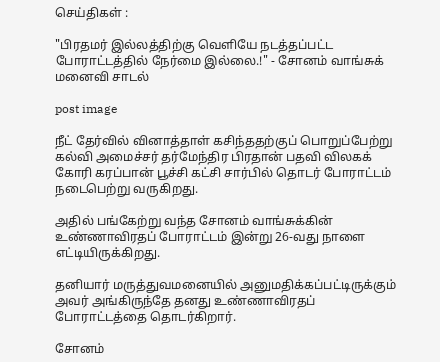செய்திகள் :

"பிரதமர் இல்லத்திற்கு வெளியே நடத்தப்பட்ட போராட்டத்தில் நேர்மை இல்லை.!" - சோனம் வாங்சுக் மனைவி சாடல்

post image

நீட் தேர்வில் வினாத்தாள் கசிந்ததற்குப் பொறுப்பேற்று கல்வி அமைச்சர் தர்மேந்திர பிரதான் பதவி விலகக் கோரி கரப்பான் பூச்சி கட்சி சார்பில் தொடர் போராட்டம் நடைபெற்று வருகிறது.

அதில் பங்கேற்று வந்த சோனம் வாங்சுக்கின் உண்ணாவிரதப் போராட்டம் இன்று 26-வது நாளை எட்டியிருக்கிறது.

தனியார் மருத்துவமனையில் அனுமதிக்கப்பட்டிருக்கும் அவர் அங்கிருந்தே தனது உண்ணாவிரதப் போராட்டத்தை தொடர்கிறார்.

சோனம்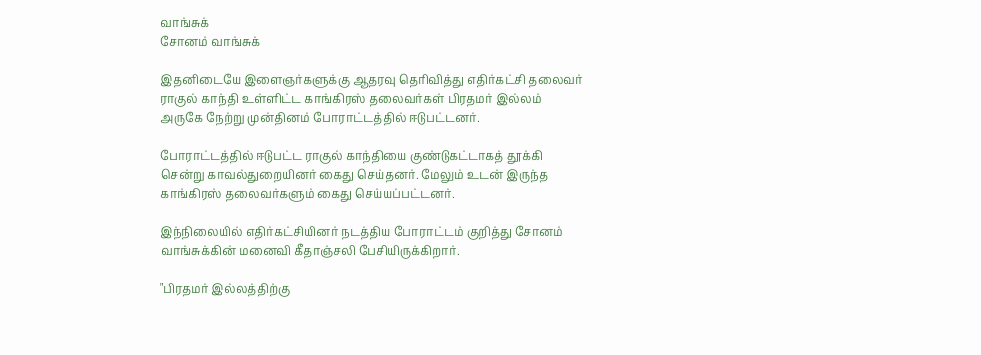வாங்சுக்
சோனம் வாங்சுக்

இதனிடையே இளைஞர்களுக்கு ஆதரவு தெரிவித்து எதிர்கட்சி தலைவர் ராகுல் காந்தி உள்ளிட்ட காங்கிரஸ் தலைவர்கள் பிரதமர் இல்லம் அருகே நேற்று முன்தினம் போராட்டத்தில் ஈடுபட்டனர்.

போராட்டத்தில் ஈடுபட்ட ராகுல் காந்தியை குண்டுகட்டாகத் தூக்கி சென்று காவல்துறையினர் கைது செய்தனர். மேலும் உடன் இருந்த காங்கிரஸ் தலைவர்களும் கைது செய்யப்பட்டனர்.

இந்நிலையில் எதிர்கட்சியினர் நடத்திய போராட்டம் குறித்து சோனம் வாங்சுக்கின் மனைவி கீதாஞ்சலி பேசியிருக்கிறார்.

"பிரதமர் இல்லத்திற்கு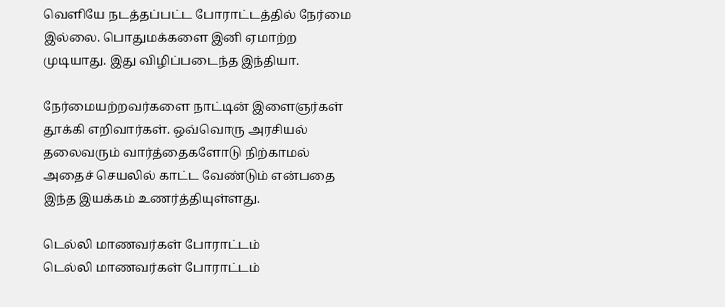வெளியே நடத்தப்பட்ட போராட்டத்தில் நேர்மை இல்லை. பொதுமக்களை இனி ஏமாற்ற முடியாது. இது விழிப்படைந்த இந்தியா.

நேர்மையற்றவர்களை நாட்டின் இளைஞர்கள் தூக்கி எறிவார்கள். ஒவ்வொரு அரசியல் தலைவரும் வார்த்தைகளோடு நிற்காமல் அதைச் செயலில் காட்ட வேண்டும் என்பதை இந்த இயக்கம் உணர்த்தியுள்ளது.

டெல்லி மாணவர்கள் போராட்டம்
டெல்லி மாணவர்கள் போராட்டம்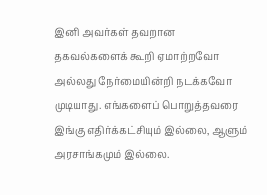இனி அவர்கள் தவறான தகவல்களைக் கூறி ஏமாற்றவோ அல்லது நேர்மையின்றி நடக்கவோ முடியாது. எங்களைப் பொறுத்தவரை இங்கு எதிர்க்கட்சியும் இல்லை, ஆளும் அரசாங்கமும் இல்லை.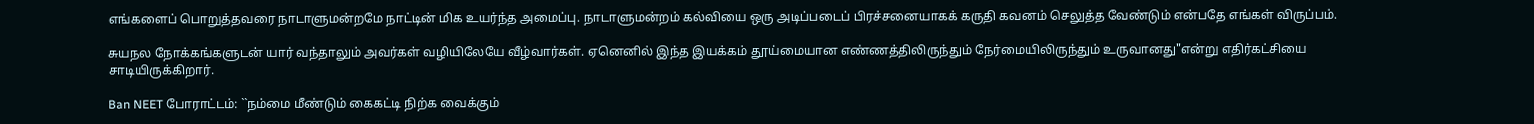எங்களைப் பொறுத்தவரை நாடாளுமன்றமே நாட்டின் மிக உயர்ந்த அமைப்பு. நாடாளுமன்றம் கல்வியை ஒரு அடிப்படைப் பிரச்சனையாகக் கருதி கவனம் செலுத்த வேண்டும் என்பதே எங்கள் விருப்பம்.

சுயநல நோக்கங்களுடன் யார் வந்தாலும் அவர்கள் வழியிலேயே வீழ்வார்கள். ஏனெனில் இந்த இயக்கம் தூய்மையான எண்ணத்திலிருந்தும் நேர்மையிலிருந்தும் உருவானது"என்று எதிர்கட்சியை சாடியிருக்கிறார்.

Ban NEET போராட்டம்: ``நம்மை மீண்டும் கைகட்டி நிற்க வைக்கும்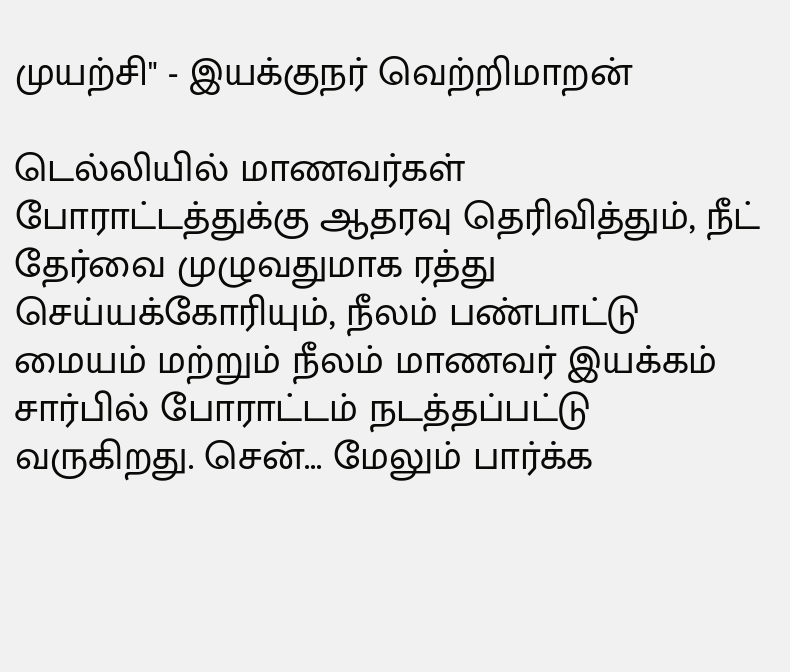முயற்சி" - இயக்குநர் வெற்றிமாறன்

டெல்லியில் மாணவர்கள் போராட்டத்துக்கு ஆதரவு தெரிவித்தும், நீட் தேர்வை முழுவதுமாக ரத்து செய்யக்கோரியும், நீலம் பண்பாட்டு மையம் மற்றும் நீலம் மாணவர் இயக்கம் சார்பில் போராட்டம் நடத்தப்பட்டு வருகிறது. சென்... மேலும் பார்க்க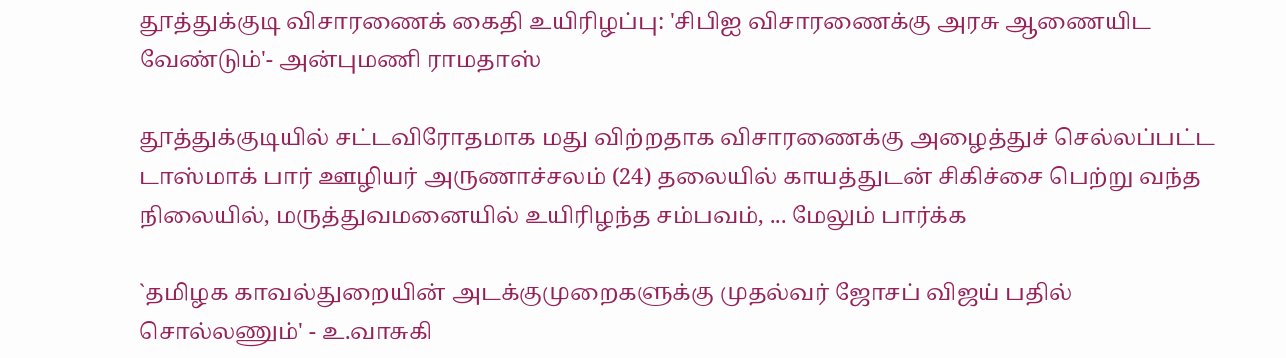தூத்துக்குடி விசாரணைக் கைதி உயிரிழப்பு: 'சிபிஐ விசாரணைக்கு அரசு ஆணையிட வேண்டும்'- அன்புமணி ராமதாஸ்

தூத்துக்குடியில் சட்டவிரோதமாக மது விற்றதாக விசாரணைக்கு அழைத்துச் செல்லப்பட்ட டாஸ்மாக் பார் ஊழியர் அருணாச்சலம் (24) தலையில் காயத்துடன் சிகிச்சை பெற்று வந்த நிலையில், மருத்துவமனையில் உயிரிழந்த சம்பவம், ... மேலும் பார்க்க

`தமிழக காவல்துறையின் அடக்குமுறைகளுக்கு முதல்வர் ஜோசப் விஜய் பதில் சொல்லணும்' - உ.வாசுகி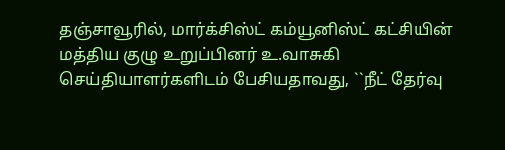தஞ்சாவூரில், மார்க்சிஸ்ட் கம்யூனிஸ்ட் கட்சியின் மத்திய குழு உறுப்பினர் உ.வாசுகி செய்தியாளர்களிடம் பேசியதாவது, ``நீட் தேர்வு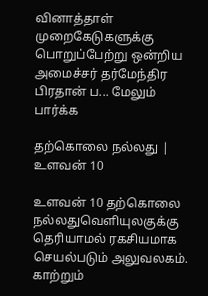வினாத்தாள் முறைகேடுகளுக்கு பொறுப்பேற்று ஒன்றிய அமைச்சர் தர்மேந்திர பிரதான் ப... மேலும் பார்க்க

தற்கொலை நல்லது | உளவன் 10

உளவன் 10 தற்கொலை நல்லதுவெளியுலகுக்கு தெரியாமல் ரகசியமாக செயல்படும் அலுவலகம். காற்றும்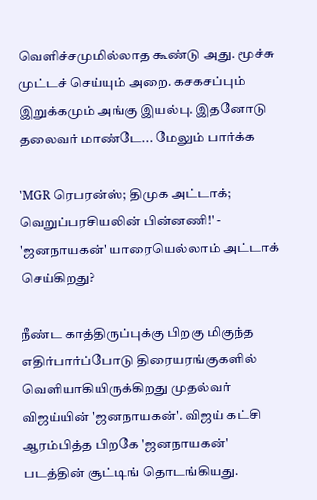வெளிச்சமுமில்லாத கூண்டு அது. மூச்சு முட்டச் செய்யும் அறை. கசகசப்பும் இறுக்கமும் அங்கு இயல்பு. இதனோடு தலைவர் மாண்டே... மேலும் பார்க்க

'MGR ரெபரன்ஸ்; திமுக அட்டாக்; வெறுப்பரசியலின் பின்னணி!' - 'ஜனநாயகன்' யாரையெல்லாம் அட்டாக் செய்கிறது?

நீண்ட காத்திருப்புக்கு பிறகு மிகுந்த எதிர்பார்ப்போடு திரையரங்குகளில் வெளியாகியிருக்கிறது முதல்வர் விஜய்யின் 'ஜனநாயகன்'. விஜய் கட்சி ஆரம்பித்த பிறகே 'ஜனநாயகன்' படத்தின் சூட்டிங் தொடங்கியது.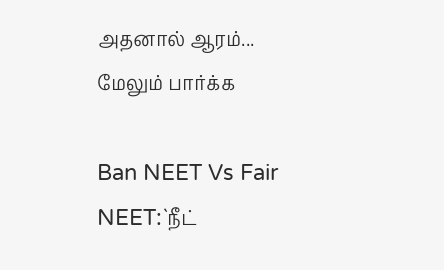அதனால் ஆரம்... மேலும் பார்க்க

Ban NEET Vs Fair NEET:`நீட்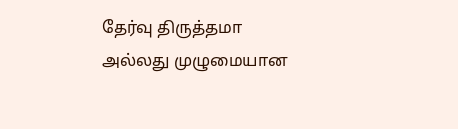தேர்வு திருத்தமா அல்லது முழுமையான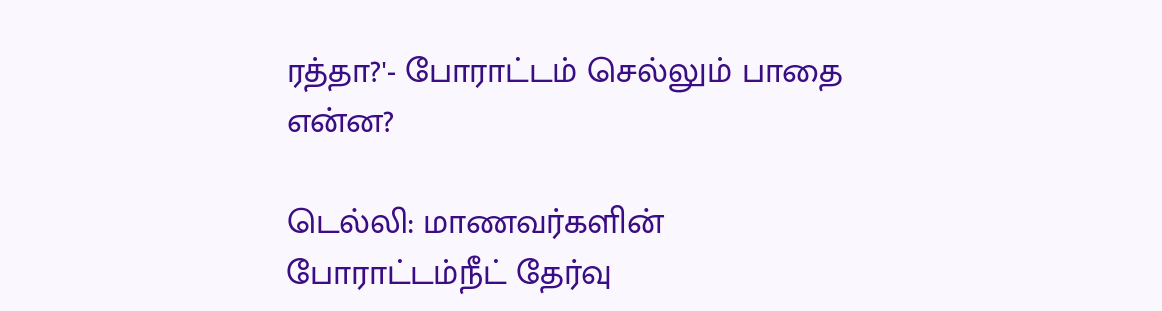ரத்தா?'- போராட்டம் செல்லும் பாதை என்ன?

டெல்லி: மாணவர்களின் போராட்டம்நீட் தேர்வு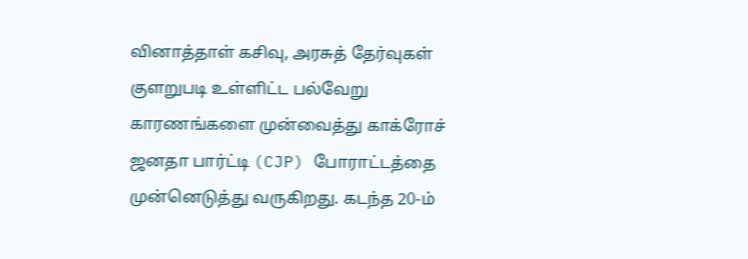வினாத்தாள் கசிவு, அரசுத் தேர்வுகள் குளறுபடி உள்ளிட்ட பல்வேறு காரணங்களை முன்வைத்து காக்ரோச் ஜனதா பார்ட்டி (CJP) போராட்டத்தை முன்னெடுத்து வருகிறது. கடந்த 20-ம்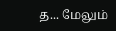த... மேலும்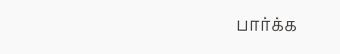பார்க்க